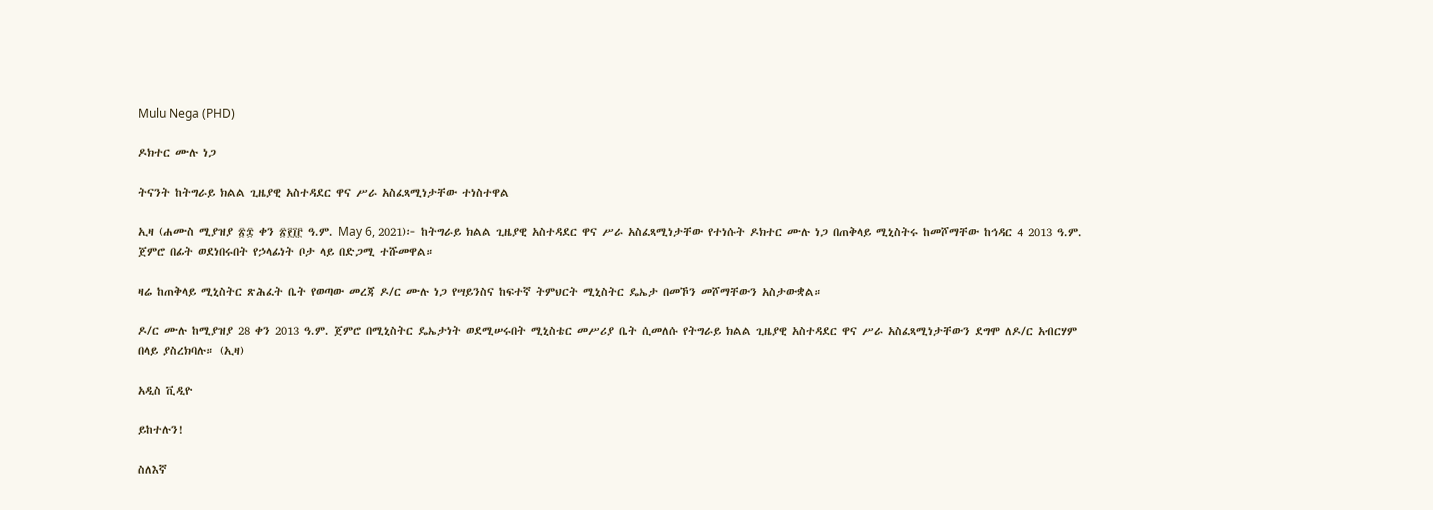Mulu Nega (PHD)

ዶክተር ሙሉ ነጋ

ትናንት ከትግራይ ክልል ጊዜያዊ አስተዳደር ዋና ሥራ አስፈጻሚነታቸው ተነስተዋል

ኢዛ (ሐሙስ ሚያዝያ ፳፰ ቀን ፳፻፲፫ ዓ.ም. May 6, 2021)፦ ከትግራይ ክልል ጊዜያዊ አስተዳደር ዋና ሥራ አስፈጻሚነታቸው የተነሱት ዶክተር ሙሉ ነጋ በጠቅላይ ሚኒስትሩ ከመሾማቸው ከኅዳር 4 2013 ዓ.ም. ጀምሮ በፊት ወደነበሩበት የኃላፊነት ቦታ ላይ በድጋሚ ተሹመዋል።

ዛሬ ከጠቅላይ ሚኒስትር ጽሕፈት ቤት የወጣው መረጃ ዶ/ር ሙሉ ነጋ የሣይንስና ከፍተኛ ትምህርት ሚኒስትር ዴኤታ በመኾን መሾማቸውን አስታውቋል።

ዶ/ር ሙሉ ከሚያዝያ 28 ቀን 2013 ዓ.ም. ጀምሮ በሚኒስትር ዴኤታነት ወደሚሠሩበት ሚኒስቴር መሥሪያ ቤት ሲመለሱ የትግራይ ክልል ጊዜያዊ አስተዳደር ዋና ሥራ አስፈጻሚነታቸውን ደግሞ ለዶ/ር አብርሃም በላይ ያስረክባሉ። (ኢዛ)

አዲስ ቪዲዮ

ይከተሉን!

ስለእኛ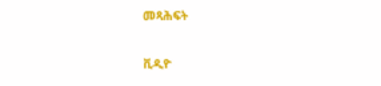መጻሕፍት

ቪዲዮ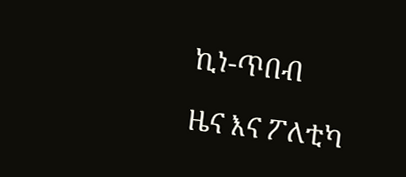ኪነ-ጥበብ

ዜና እና ፖለቲካ